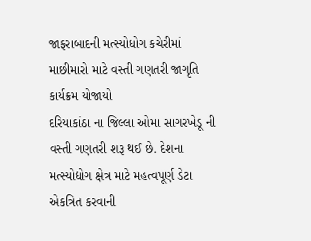જાફરાબાદની મત્સ્યોધોગ કચેરીમાં માછીમારો માટે વસ્તી ગણતરી જાગૃતિ કાર્યક્રમ યોજાયો
દરિયાકાંઠા ના જિલ્લા ઓમા સાગરખેડૂ ની વસ્તી ગણતરી શરૂ થઈ છે. દેશના મત્સ્યોદ્યોગ ક્ષેત્ર માટે મહત્વપૂર્ણ ડેટા એકત્રિત કરવાની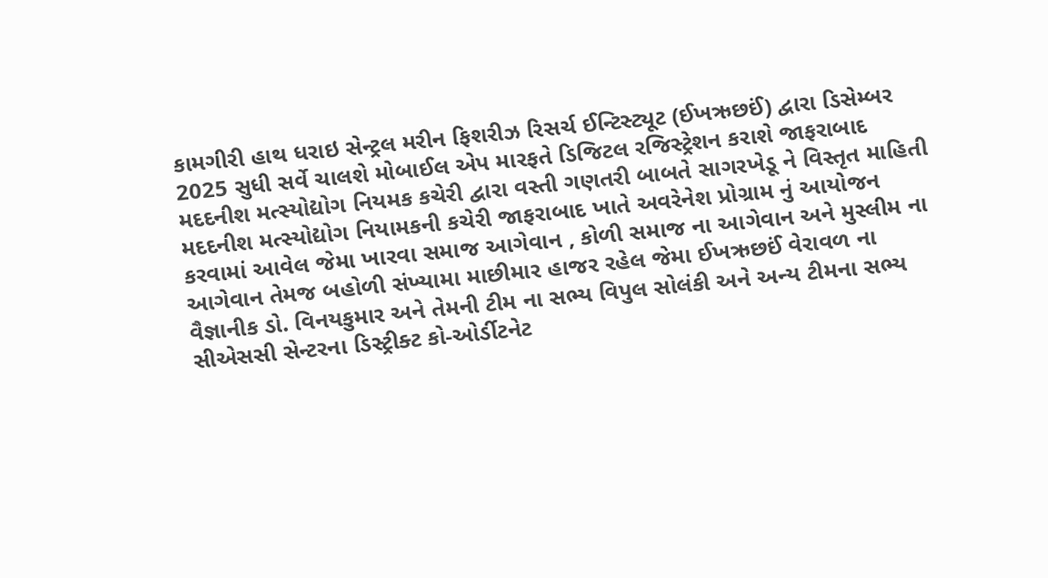કામગીરી હાથ ધરાઇ સેન્ટ્રલ મરીન ફિશરીઝ રિસર્ચ ઈન્ટિસ્ટ્યૂટ (ઈખઋછઈં) દ્વારા ડિસેમ્બર 2025 સુધી સર્વે ચાલશે મોબાઈલ એપ મારફતે ડિજિટલ રજિસ્ટ્રેશન કરાશે જાફરાબાદ મદદનીશ મત્સ્યોદ્યોગ નિયમક કચેરી દ્વારા વસ્તી ગણતરી બાબતે સાગરખેડૂ ને વિસ્તૃત માહિતી મદદનીશ મત્સ્યોદ્યોગ નિયામકની કચેરી જાફરાબાદ ખાતે અવરેનેશ પ્રોગ્રામ નું આયોજન કરવામાં આવેલ જેમા ખારવા સમાજ આગેવાન , કોળી સમાજ ના આગેવાન અને મુસ્લીમ ના આગેવાન તેમજ બહોળી સંખ્યામા માછીમાર હાજર રહેલ જેમા ઈખઋછઈં વેરાવળ ના વૈજ્ઞાનીક ડો. વિનયકુમાર અને તેમની ટીમ ના સભ્ય વિપુલ સોલંકી અને અન્ય ટીમના સભ્ય સીએસસી સેન્ટરના ડિસ્ટ્રીક્ટ કો-ઓર્ડીટનેટ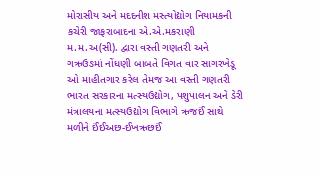મોરાસીય અને મદદનીશ મસ્ત્યોદ્યોગ નિયામકની કચેરી જાફરાબાદના એ.એ.મકરાણી મ.મ.અ(સી). દ્વારા વસ્તી ગણતરી અને ગઋઉઙમાં નોંધણી બાબતે વિગત વાર સાગરખેડૂ ઓ માહીતગાર કરેલ તેમજ આ વસ્તી ગણતરી ભારત સરકારના મત્સ્યઉદ્યોગ, પશુપાલન અને ડેરી મંત્રાલયના મત્સ્યઉદ્યોગ વિભાગે ઋજઈં સાથે મળીને ઈંઈઅછ-ઈખઋછઈં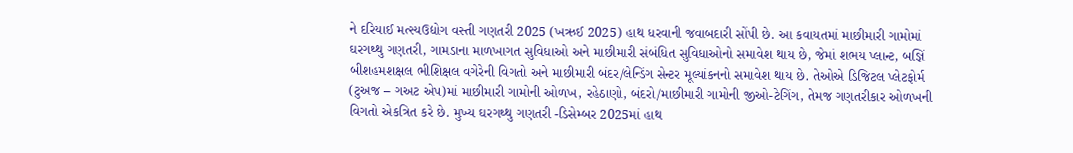ને દરિયાઈ મત્સ્યઉદ્યોગ વસ્તી ગણતરી 2025 (ખઋઈ 2025) હાથ ધરવાની જવાબદારી સોંપી છે. આ કવાયતમાં માછીમારી ગામોમાં ઘરગથ્થુ ગણતરી, ગામડાના માળખાગત સુવિધાઓ અને માછીમારી સંબંધિત સુવિધાઓનો સમાવેશ થાય છે, જેમાં શભય પ્લાન્ટ, બજ્ઞિં બીશહમશક્ષલ ભીશિક્ષલ વગેરેની વિગતો અને માછીમારી બંદર/લેન્ડિંગ સેન્ટર મૂલ્યાંકનનો સમાવેશ થાય છે. તેઓએ ડિજિટલ પ્લેટફોર્મ (ટુઅજ – ગઅટ એપ)માં માછીમારી ગામોની ઓળખ, રહેઠાણો, બંદરો/માછીમારી ગામોની જીઓ-ટેગિંગ, તેમજ ગણતરીકાર ઓળખની વિગતો એકત્રિત કરે છે. મુખ્ય ઘરગથ્થુ ગણતરી -ડિસેમ્બર 2025માં હાથ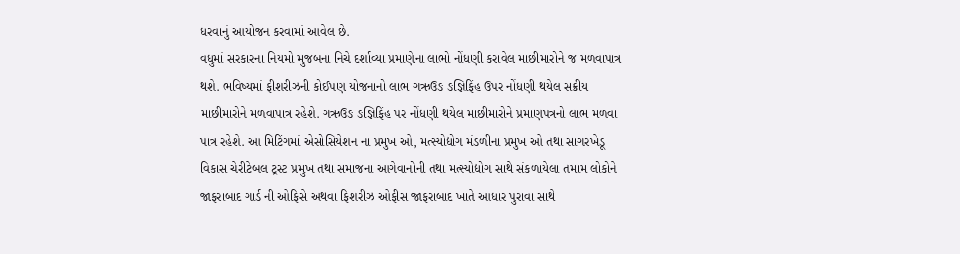ધરવાનું આયોજન કરવામાં આવેલ છે.
વધુમાં સરકારના નિયમો મુજબના નિચે દર્શાવ્યા પ્રમાણેના લાભો નોંધણી કરાવેલ માછીમારોને જ મળવાપાત્ર થશે. ભવિષ્યમાં ફીશરીઝની કોઈપણ યોજનાનો લાભ ગઋઉઙ ઙજ્ઞિફિંહ ઉપર નોંધણી થયેલ સક્રીય માછીમારોને મળવાપાત્ર રહેશે. ગઋઉઙ ઙજ્ઞિફિંહ પર નોંધણી થયેલ માછીમારોને પ્રમાણપત્રનો લાભ મળવા પાત્ર રહેશે. આ મિટિંગમાં એસોસિયેશન ના પ્રમુખ ઓ, મત્સ્યોદ્યોગ મંડળીના પ્રમુખ ઓ તથા સાગરખેડૂ વિકાસ ચેરીટેબલ ટ્રસ્ટ પ્રમુખ તથા સમાજના આગેવાનોની તથા મત્સ્યોદ્યોગ સાથે સંકળાયેલા તમામ લોકોને જાફરાબાદ ગાર્ડ ની ઓફિસે અથવા ફિશરીઝ ઓફીસ જાફરાબાદ ખાતે આધાર પુરાવા સાથે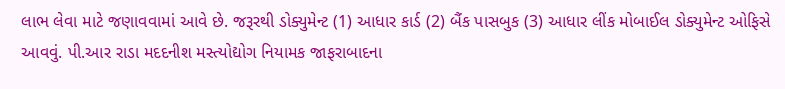લાભ લેવા માટે જણાવવામાં આવે છે. જરૂરથી ડોક્યુમેન્ટ (1) આધાર કાર્ડ (2) બૈંક પાસબુક (3) આધાર લીંક મોબાઈલ ડોક્યુમેન્ટ ઓફિસે આવવું. પી.આર રાડા મદદનીશ મસ્ત્યોદ્યોગ નિયામક જાફરાબાદના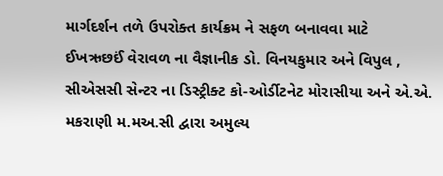માર્ગદર્શન તળે ઉપરોક્ત કાર્યક્રમ ને સફળ બનાવવા માટે
ઈખઋછઈં વેરાવળ ના વૈજ્ઞાનીક ડો. વિનયકુમાર અને વિપુલ , સીએસસી સેન્ટર ના ડિસ્ટ્રીક્ટ કો-ઓર્ડીટનેટ મોરાસીયા અને એ.એ. મકરાણી મ.મઅ.સી દ્વારા અમુલ્ય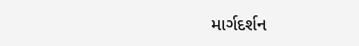માર્ગદર્શન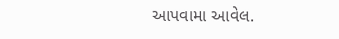આપવામા આવેલ.